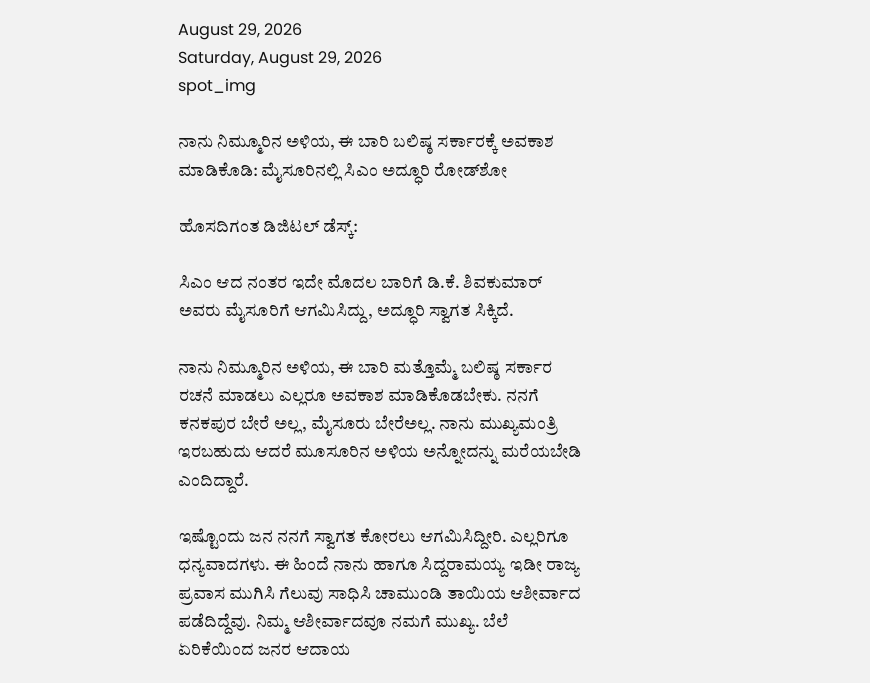August 29, 2026
Saturday, August 29, 2026
spot_img

ನಾನು ನಿಮ್ಮೂರಿನ ಅಳಿಯ, ಈ ಬಾರಿ ಬಲಿಷ್ಠ ಸರ್ಕಾರಕ್ಕೆ ಅವಕಾಶ ಮಾಡಿಕೊಡಿ: ಮೈಸೂರಿನಲ್ಲಿ ಸಿಎಂ ಅದ್ಧೂರಿ ರೋಡ್‌ಶೋ

ಹೊಸದಿಗಂತ ಡಿಜಿಟಲ್‌ ಡೆಸ್ಕ್‌:

ಸಿಎಂ ಆದ ನಂತರ ಇದೇ ಮೊದಲ ಬಾರಿಗೆ ಡಿ.ಕೆ. ಶಿವಕುಮಾರ್‌ ಅವರು ಮೈಸೂರಿಗೆ ಆಗಮಿಸಿದ್ದು, ಅದ್ಧೂರಿ ಸ್ವಾಗತ ಸಿಕ್ಕಿದೆ.

ನಾನು ನಿಮ್ಮೂರಿನ ಅಳಿಯ, ಈ ಬಾರಿ ಮತ್ತೊಮ್ಮೆ ಬಲಿಷ್ಠ ಸರ್ಕಾರ ರಚನೆ ಮಾಡಲು ಎಲ್ಲರೂ ಅವಕಾಶ ಮಾಡಿಕೊಡಬೇಕು. ನನಗೆ ಕನಕಪುರ ಬೇರೆ ಅಲ್ಲ, ಮೈಸೂರು ಬೇರೆಅಲ್ಲ. ನಾನು ಮುಖ್ಯಮಂತ್ರಿ ಇರಬಹುದು ಆದರೆ ಮೂಸೂರಿನ ಅಳಿಯ ಅನ್ನೋದನ್ನು ಮರೆಯಬೇಡಿ ಎಂದಿದ್ದಾರೆ.

ಇಷ್ಟೊಂದು ಜನ ನನಗೆ ಸ್ವಾಗತ ಕೋರಲು ಆಗಮಿಸಿದ್ದೀರಿ. ಎಲ್ಲರಿಗೂ ಧನ್ಯವಾದಗಳು. ಈ ಹಿಂದೆ ನಾನು ಹಾಗೂ ಸಿದ್ದರಾಮಯ್ಯ ಇಡೀ ರಾಜ್ಯ ಪ್ರವಾಸ ಮುಗಿಸಿ ಗೆಲುವು ಸಾಧಿಸಿ ಚಾಮುಂಡಿ ತಾಯಿಯ ಆಶೀರ್ವಾದ ಪಡೆದಿದ್ದೆವು. ನಿಮ್ಮ ಆಶೀರ್ವಾದವೂ ನಮಗೆ ಮುಖ್ಯ. ಬೆಲೆ ಏರಿಕೆಯಿಂದ ಜನರ ಆದಾಯ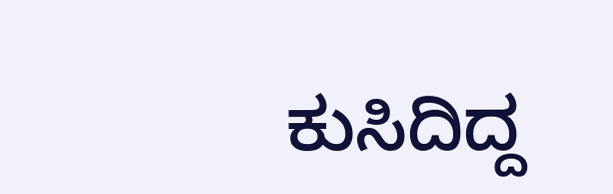ಕುಸಿದಿದ್ದ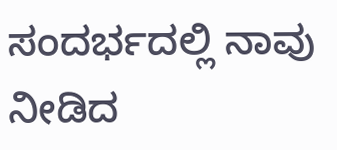ಸಂದರ್ಭದಲ್ಲಿ ನಾವು ನೀಡಿದ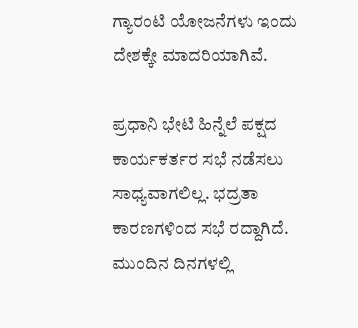ಗ್ಯಾರಂಟಿ ಯೋಜನೆಗಳು ಇಂದು ದೇಶಕ್ಕೇ ಮಾದರಿಯಾಗಿವೆ.

ಪ್ರಧಾನಿ ಭೇಟಿ ಹಿನ್ನೆಲೆ ಪಕ್ಷದ ಕಾರ್ಯಕರ್ತರ ಸಭೆ ನಡೆಸಲು ಸಾಧ್ಯವಾಗಲಿಲ್ಲ. ಭದ್ರತಾ ಕಾರಣಗಳಿಂದ ಸಭೆ ರದ್ದಾಗಿದೆ. ಮುಂದಿನ ದಿನಗಳಲ್ಲಿ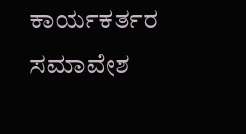ಕಾರ್ಯಕರ್ತರ ಸಮಾವೇಶ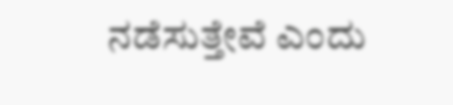ನಡೆಸುತ್ತೇವೆ ಎಂದು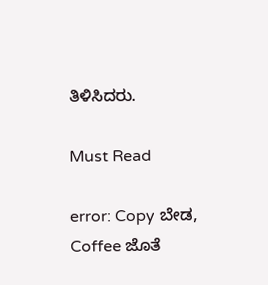ತಿಳಿಸಿದರು.

Must Read

error: Copy ಬೇಡ, Coffee ಜೊತೆ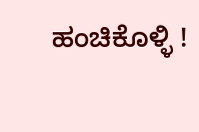ಹಂಚಿಕೊಳ್ಳಿ !